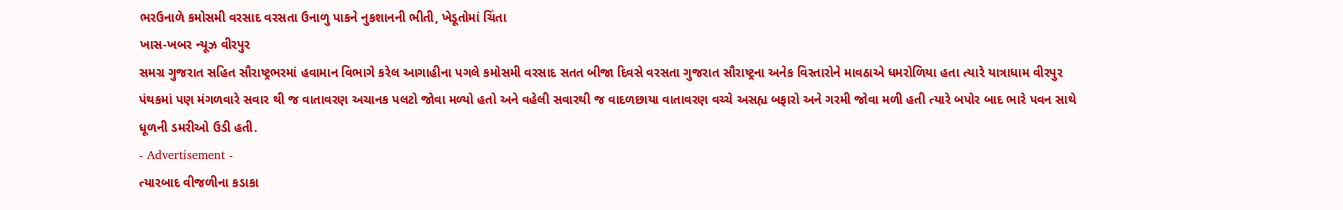ભરઉનાળે કમોસમી વરસાદ વરસતા ઉનાળુ પાકને નુકશાનની ભીતી, ખેડૂતોમાં ચિંતા
ખાસ-ખબર ન્યૂઝ વીરપુર
સમગ્ર ગુજરાત સહિત સૌરાષ્ટ્રભરમાં હવામાન વિભાગે કરેલ આગાહીના પગલે કમોસમી વરસાદ સતત બીજા દિવસે વરસતા ગુજરાત સૌરાષ્ટ્રના અનેક વિસ્તારોને માવઠાએ ધમરોળિયા હતા ત્યારે યાત્રાધામ વીરપુર પંથકમાં પણ મંગળવારે સવાર થી જ વાતાવરણ અચાનક પલટો જોવા મળ્યો હતો અને વહેલી સવારથી જ વાદળછાયા વાતાવરણ વચ્ચે અસહ્ય બફારો અને ગરમી જોવા મળી હતી ત્યારે બપોર બાદ ભારે પવન સાથે ધૂળની ડમરીઓ ઉડી હતી.
- Advertisement -
ત્યારબાદ વીજળીના કડાકા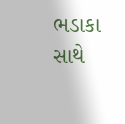ભડાકા સાથે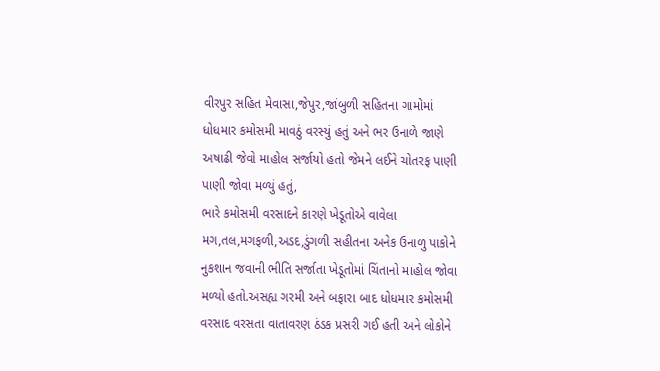વીરપુર સહિત મેવાસા,જેપુર,જાંબુળી સહિતના ગામોમાં ધોધમાર કમોસમી માવઠું વરસ્યું હતું અને ભર ઉનાળે જાણે અષાઢી જેવો માહોલ સર્જાયો હતો જેમને લઈને ચોતરફ પાણી પાણી જોવા મળ્યું હતું,
ભારે કમોસમી વરસાદને કારણે ખેડૂતોએ વાવેલા મગ,તલ,મગફળી,અડદ,ડુંગળી સહીતના અનેક ઉનાળુ પાકોને નુકશાન જવાની ભીતિ સર્જાતા ખેડૂતોમાં ચિંતાનો માહોલ જોવા મળ્યો હતો.અસહ્ય ગરમી અને બફારા બાદ ધોધમાર કમોસમી વરસાદ વરસતા વાતાવરણ ઠંડક પ્રસરી ગઈ હતી અને લોકોને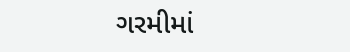ગરમીમાં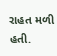રાહત મળી હતી.